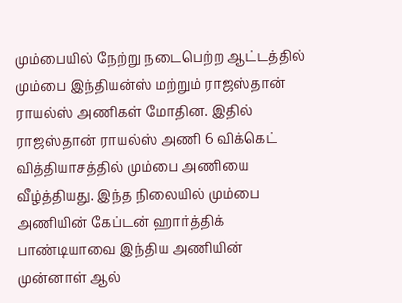மும்பையில் நேற்று நடைபெற்ற ஆட்டத்தில் மும்பை இந்தியன்ஸ் மற்றும் ராஜஸ்தான் ராயல்ஸ் அணிகள் மோதின. இதில் ராஜஸ்தான் ராயல்ஸ் அணி 6 விக்கெட் வித்தியாசத்தில் மும்பை அணியை வீழ்த்தியது. இந்த நிலையில் மும்பை அணியின் கேப்டன் ஹார்த்திக் பாண்டியாவை இந்திய அணியின் முன்னாள் ஆல்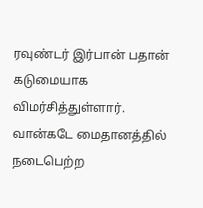ரவுண்டர் இர்பான் பதான் கடுமையாக விமர்சித்துள்ளார்.
வான்கடே மைதானத்தில் நடைபெற்ற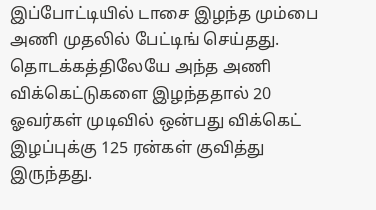இப்போட்டியில் டாசை இழந்த மும்பை அணி முதலில் பேட்டிங் செய்தது. தொடக்கத்திலேயே அந்த அணி விக்கெட்டுகளை இழந்ததால் 20 ஓவர்கள் முடிவில் ஒன்பது விக்கெட் இழப்புக்கு 125 ரன்கள் குவித்து இருந்தது.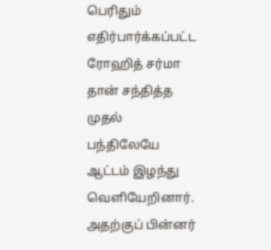பெரிதும் எதிர்பார்க்கப்பட்ட ரோஹித் சர்மா தான் சந்தித்த முதல் பந்திலேயே ஆட்டம் இழந்து வெளியேறினார். அதற்குப் பின்னர்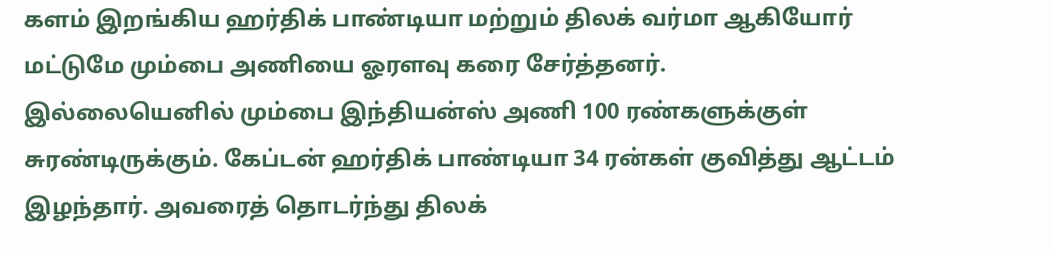களம் இறங்கிய ஹர்திக் பாண்டியா மற்றும் திலக் வர்மா ஆகியோர் மட்டுமே மும்பை அணியை ஓரளவு கரை சேர்த்தனர்.
இல்லையெனில் மும்பை இந்தியன்ஸ் அணி 100 ரண்களுக்குள் சுரண்டிருக்கும். கேப்டன் ஹர்திக் பாண்டியா 34 ரன்கள் குவித்து ஆட்டம் இழந்தார். அவரைத் தொடர்ந்து திலக்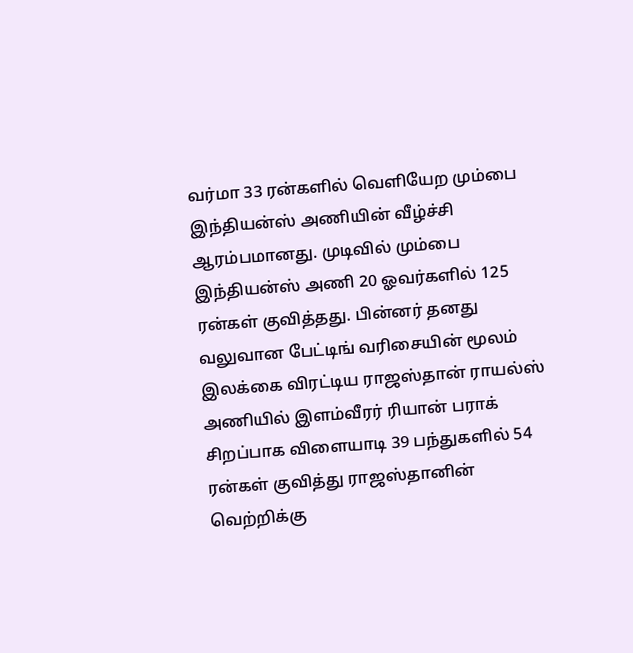வர்மா 33 ரன்களில் வெளியேற மும்பை இந்தியன்ஸ் அணியின் வீழ்ச்சி ஆரம்பமானது. முடிவில் மும்பை இந்தியன்ஸ் அணி 20 ஓவர்களில் 125 ரன்கள் குவித்தது. பின்னர் தனது வலுவான பேட்டிங் வரிசையின் மூலம் இலக்கை விரட்டிய ராஜஸ்தான் ராயல்ஸ் அணியில் இளம்வீரர் ரியான் பராக் சிறப்பாக விளையாடி 39 பந்துகளில் 54 ரன்கள் குவித்து ராஜஸ்தானின் வெற்றிக்கு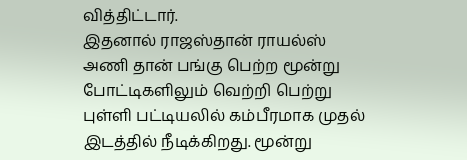வித்திட்டார்.
இதனால் ராஜஸ்தான் ராயல்ஸ் அணி தான் பங்கு பெற்ற மூன்று போட்டிகளிலும் வெற்றி பெற்று புள்ளி பட்டியலில் கம்பீரமாக முதல் இடத்தில் நீடிக்கிறது. மூன்று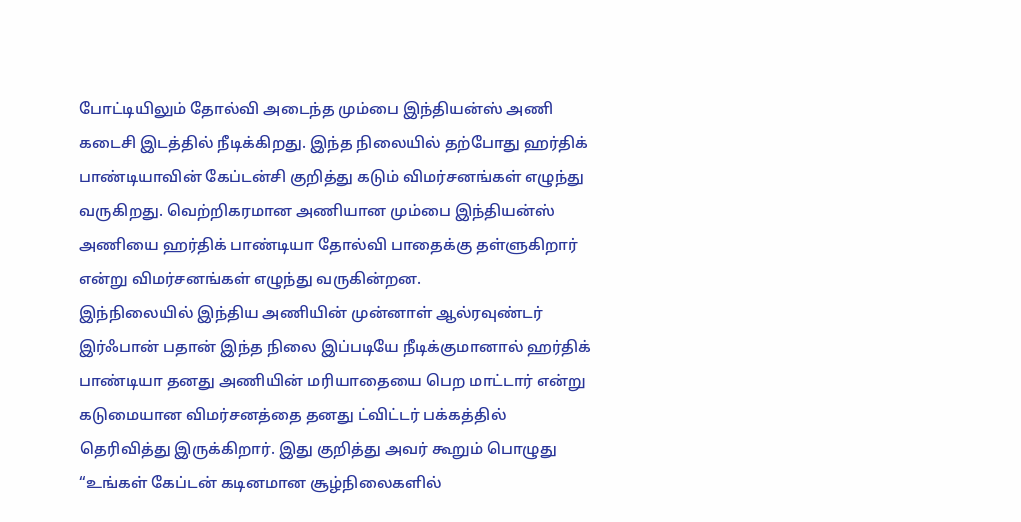போட்டியிலும் தோல்வி அடைந்த மும்பை இந்தியன்ஸ் அணி கடைசி இடத்தில் நீடிக்கிறது. இந்த நிலையில் தற்போது ஹர்திக் பாண்டியாவின் கேப்டன்சி குறித்து கடும் விமர்சனங்கள் எழுந்து வருகிறது. வெற்றிகரமான அணியான மும்பை இந்தியன்ஸ் அணியை ஹர்திக் பாண்டியா தோல்வி பாதைக்கு தள்ளுகிறார் என்று விமர்சனங்கள் எழுந்து வருகின்றன.
இந்நிலையில் இந்திய அணியின் முன்னாள் ஆல்ரவுண்டர் இர்ஃபான் பதான் இந்த நிலை இப்படியே நீடிக்குமானால் ஹர்திக் பாண்டியா தனது அணியின் மரியாதையை பெற மாட்டார் என்று கடுமையான விமர்சனத்தை தனது ட்விட்டர் பக்கத்தில் தெரிவித்து இருக்கிறார். இது குறித்து அவர் கூறும் பொழுது
“உங்கள் கேப்டன் கடினமான சூழ்நிலைகளில்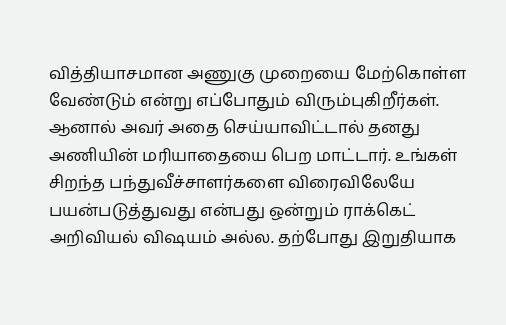வித்தியாசமான அணுகு முறையை மேற்கொள்ள வேண்டும் என்று எப்போதும் விரும்புகிறீர்கள்.
ஆனால் அவர் அதை செய்யாவிட்டால் தனது அணியின் மரியாதையை பெற மாட்டார். உங்கள் சிறந்த பந்துவீச்சாளர்களை விரைவிலேயே பயன்படுத்துவது என்பது ஒன்றும் ராக்கெட் அறிவியல் விஷயம் அல்ல. தற்போது இறுதியாக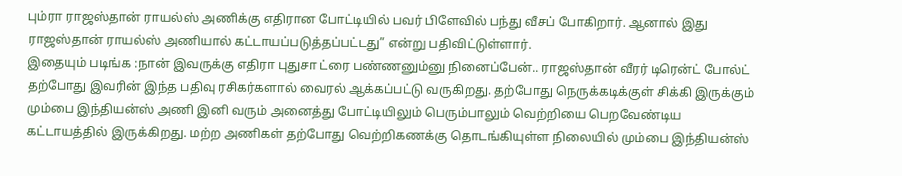பும்ரா ராஜஸ்தான் ராயல்ஸ் அணிக்கு எதிரான போட்டியில் பவர் பிளேவில் பந்து வீசப் போகிறார். ஆனால் இது ராஜஸ்தான் ராயல்ஸ் அணியால் கட்டாயப்படுத்தப்பட்டது” என்று பதிவிட்டுள்ளார்.
இதையும் படிங்க :நான் இவருக்கு எதிரா புதுசா ட்ரை பண்ணனும்னு நினைப்பேன்.. ராஜஸ்தான் வீரர் டிரென்ட் போல்ட்
தற்போது இவரின் இந்த பதிவு ரசிகர்களால் வைரல் ஆக்கப்பட்டு வருகிறது. தற்போது நெருக்கடிக்குள் சிக்கி இருக்கும் மும்பை இந்தியன்ஸ் அணி இனி வரும் அனைத்து போட்டியிலும் பெரும்பாலும் வெற்றியை பெறவேண்டிய கட்டாயத்தில் இருக்கிறது. மற்ற அணிகள் தற்போது வெற்றிகணக்கு தொடங்கியுள்ள நிலையில் மும்பை இந்தியன்ஸ்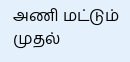அணி மட்டும் முதல்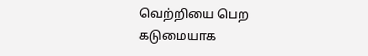வெற்றியை பெற கடுமையாக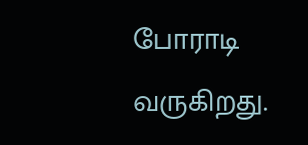போராடி வருகிறது.